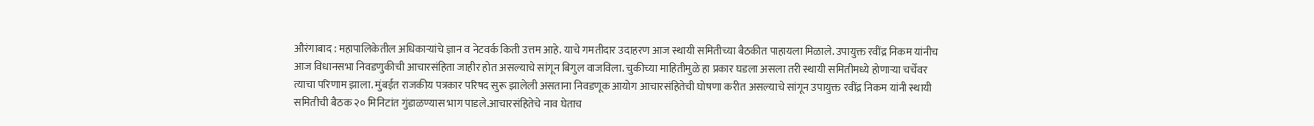औरंगाबाद : महापालिकेतील अधिकाऱ्यांचे ज्ञान व नेटवर्क किती उत्तम आहे. याचे गमतीदार उदाहरण आज स्थायी समितीच्या बैठकीत पाहायला मिळाले. उपायुक्त रवींद्र निकम यांनीच आज विधानसभा निवडणुकीची आचारसंहिता जाहीर होत असल्याचे सांगून बिगुल वाजविला. चुकीच्या माहितीमुळे हा प्रकार घडला असला तरी स्थायी समितीमध्ये होणाऱ्या चर्चेवर त्याचा परिणाम झाला. मुंबईत राजकीय पत्रकार परिषद सुरू झालेली असताना निवडणूक आयोग आचारसंहितेची घोषणा करीत असल्याचे सांगून उपायुक्त रवींद्र निकम यांनी स्थायी समितीची बैठक २० मिनिटांत गुंडाळण्यास भाग पाडले.आचारसंहितेचे नाव घेताच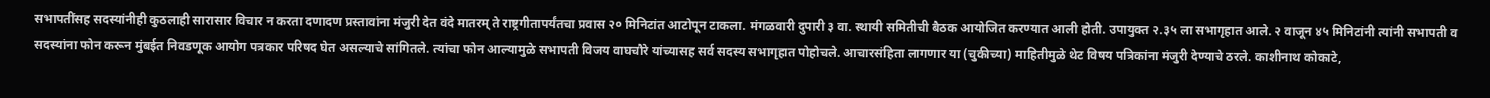सभापतींसह सदस्यांनीही कुठलाही सारासार विचार न करता दणादण प्रस्तावांना मंजुरी देत वंदे मातरम् ते राष्ट्रगीतापर्यंतचा प्रवास २० मिनिटांत आटोपून टाकला. मंगळवारी दुपारी ३ वा. स्थायी समितीची बैठक आयोजित करण्यात आली होती. उपायुक्त २.३५ ला सभागृहात आले. २ वाजून ४५ मिनिटांनी त्यांनी सभापती व सदस्यांना फोन करून मुंबईत निवडणूक आयोग पत्रकार परिषद घेत असल्याचे सांगितले. त्यांचा फोन आल्यामुळे सभापती विजय वाघचौरे यांच्यासह सर्व सदस्य सभागृहात पोहोचले. आचारसंहिता लागणार या (चुकीच्या) माहितीमुळे थेट विषय पत्रिकांना मंजुरी देण्याचे ठरले. काशीनाथ कोकाटे,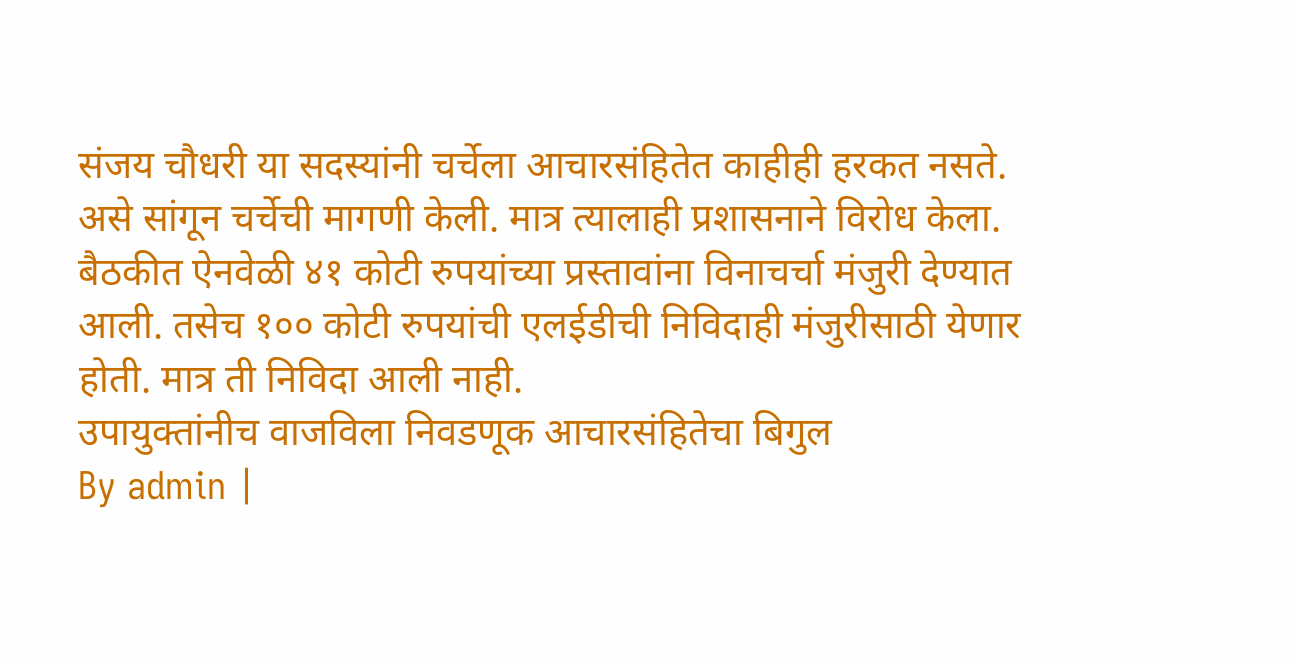संजय चौधरी या सदस्यांनी चर्चेला आचारसंहितेत काहीही हरकत नसते. असे सांगून चर्चेची मागणी केली. मात्र त्यालाही प्रशासनाने विरोध केला. बैठकीत ऐनवेळी ४१ कोटी रुपयांच्या प्रस्तावांना विनाचर्चा मंजुरी देण्यात आली. तसेच १०० कोटी रुपयांची एलईडीची निविदाही मंजुरीसाठी येणार होती. मात्र ती निविदा आली नाही.
उपायुक्तांनीच वाजविला निवडणूक आचारसंहितेचा बिगुल
By admin |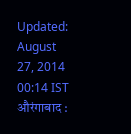Updated: August 27, 2014 00:14 IST
औरंगाबाद :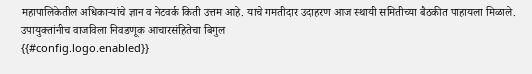महापालिकेतील अधिकाऱ्यांचे ज्ञान व नेटवर्क किती उत्तम आहे. याचे गमतीदार उदाहरण आज स्थायी समितीच्या बैठकीत पाहायला मिळाले.
उपायुक्तांनीच वाजविला निवडणूक आचारसंहितेचा बिगुल
{{#config.logo.enabled}}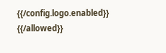{{/config.logo.enabled}}
{{/allowed}}